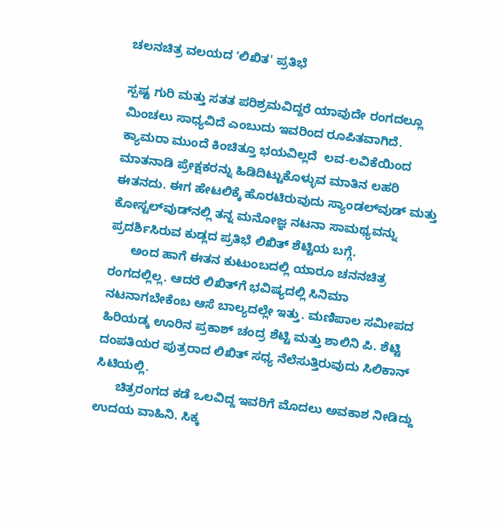ಚಲನಚಿತ್ರ ವಲಯದ 'ಲಿಖಿತ' ಪ್ರತಿಭೆ

ಸ್ಪಷ್ಟ ಗುರಿ ಮತ್ತು ಸತತ ಪರಿಶ್ರಮವಿದ್ದರೆ ಯಾವುದೇ ರಂಗದಲ್ಲೂ ಮಿಂಚಲು ಸಾಧ್ಯವಿದೆ ಎಂಬುದು ಇವರಿಂದ ರೂಪಿತವಾಗಿದೆ. ಕ್ಯಾಮರಾ ಮುಂದೆ ಕಿಂಚಿತ್ತೂ ಭಯವಿಲ್ಲದೆ  ಲವ-ಲವಿಕೆಯಿಂದ ಮಾತನಾಡಿ ಪ್ರೇಕ್ಷಕರನ್ನು ಹಿಡಿದಿಟ್ಟುಕೊಳ್ಳುವ ಮಾತಿನ ಲಹರಿ ಈತನದು. ಈಗ ಹೇಟಲಿಕ್ಕೆ ಹೊರಟಿರುವುದು ಸ್ಯಾಂಡಲ್‌ವುಡ್ ಮತ್ತು ಕೋಸ್ಟಲ್‌ವುಡ್‌ನಲ್ಲಿ ತನ್ನ ಮನೋಜ್ಞ ನಟನಾ ಸಾಮಥ್ಯವನ್ನು ಪ್ರದರ್ಶಿಸಿರುವ ಕುಡ್ಲದ ಪ್ರತಿಭೆ ಲಿಖಿತ್ ಶೆಟ್ಟಿಯ ಬಗ್ಗೆ.
      ಅಂದ ಹಾಗೆ ಈತನ ಕುಟುಂಬದಲ್ಲಿ ಯಾರೂ ಚನನಚಿತ್ರ ರಂಗದಲ್ಲಿಲ್ಲ. ಆದರೆ ಲಿಖಿತ್‌ಗೆ ಭವಿಷ್ಯದಲ್ಲಿ ಸಿನಿಮಾ ನಟನಾಗಬೇಕೆಂಬ ಆಸೆ ಬಾಲ್ಯದಲ್ಲೇ ಇತ್ತು. ಮಣಿಪಾಲ ಸಮೀಪದ ಹಿರಿಯಡ್ಕ ಊರಿನ ಪ್ರಕಾಶ್ ಚಂದ್ರ ಶೆಟ್ಟಿ ಮತ್ತು ಶಾಲಿನಿ ಪಿ. ಶೆಟ್ಟಿ ದಂಪತಿಯರ ಪುತ್ರರಾದ ಲಿಖಿತ್ ಸಧ್ಯ ನೆಲೆಸುತ್ತಿರುವುದು ಸಿಲಿಕಾನ್ ಸಿಟಿಯಲ್ಲಿ.
      ಚಿತ್ರರಂಗದ ಕಡೆ ಒಲವಿದ್ದ ಇವರಿಗೆ ಮೊದಲು ಅವಕಾಶ ನೀಡಿದ್ದು ಉದಯ ವಾಹಿನಿ. ಸಿಕ್ಕ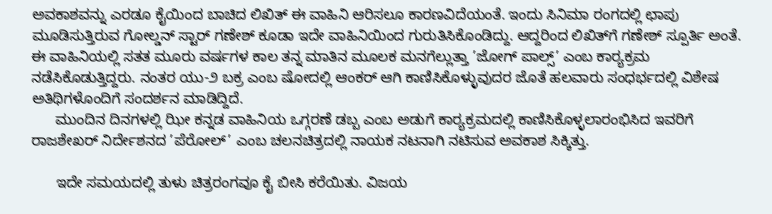ಅವಕಾಶವನ್ನು ಎರಡೂ ಕೈಯಿಂದ ಬಾಚಿದ ಲಿಖಿತ್ ಈ ವಾಹಿನಿ ಆರಿಸಲೂ ಕಾರಣವಿದೆಯಂತೆ. ಇಂದು ಸಿನಿಮಾ ರಂಗದಲ್ಲಿ ಛಾಪು ಮೂಡಿಸುತ್ತಿರುವ ಗೋಲ್ಡನ್ ಸ್ಟಾರ್ ಗಣೇಶ್ ಕೂಡಾ ಇದೇ ವಾಹಿನಿಯಿಂದ ಗುರುತಿಸಿಕೊಂಡಿದ್ದು. ಆದ್ದರಿಂದ ಲಿಖಿತ್‌ಗೆ ಗಣೇಶ್ ಸ್ಪೂರ್ತಿ ಅಂತೆ. ಈ ವಾಹಿನಿಯಲ್ಲಿ ಸತತ ಮೂರು ವರ್ಷಗಳ ಕಾಲ ತನ್ನ ಮಾತಿನ ಮೂಲಕ ಮನಗೆಲ್ಲುತ್ತಾ ’ಜೋಗ್ ಪಾಲ್ಸ್’ ಎಂಬ ಕಾರ್‍ಯಕ್ರಮ ನಡೆಸಿಕೊಡುತ್ತಿದ್ದರು. ನಂತರ ಯು-೨ ಬಕ್ರ ಎಂಬ ಷೋದಲ್ಲಿ ಆಂಕರ್ ಆಗಿ ಕಾಣಿಸಿಕೊಳ್ಳುವುದರ ಜೊತೆ ಹಲವಾರು ಸಂಧರ್ಭದಲ್ಲಿ ವಿಶೇಷ ಅತಿಥಿಗಳೊಂದಿಗೆ ಸಂದರ್ಶನ ಮಾಡಿದ್ದಿದೆ.
      ಮುಂದಿನ ದಿನಗಳಲ್ಲಿ ಝೀ ಕನ್ನಡ ವಾಹಿನಿಯ ಒಗ್ಗರಣೆ ಡಬ್ಬ ಎಂಬ ಅಡುಗೆ ಕಾರ್‍ಯಕ್ರಮದಲ್ಲಿ ಕಾಣಿಸಿಕೊಳ್ಳಲಾರಂಭಿಸಿದ ಇವರಿಗೆ ರಾಜಶೇಖರ್ ನಿರ್ದೇಶನದ ’ಪೆರೋಲ್’ ಎಂಬ ಚಲನಚಿತ್ರದಲ್ಲಿ ನಾಯಕ ನಟನಾಗಿ ನಟಿಸುವ ಅವಕಾಶ ಸಿಕ್ಕಿತ್ತು.

      ಇದೇ ಸಮಯದಲ್ಲಿ ತುಳು ಚಿತ್ರರಂಗವೂ ಕೈ ಬೀಸಿ ಕರೆಯಿತು. ವಿಜಯ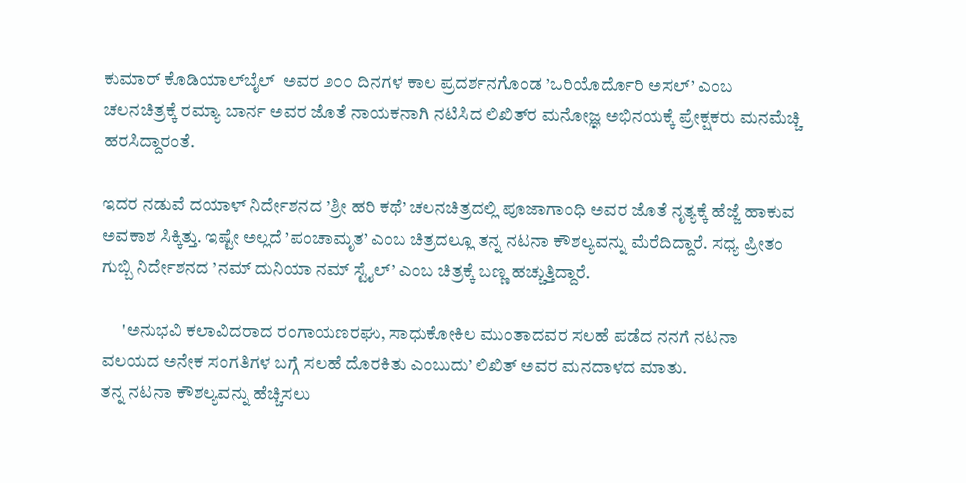ಕುಮಾರ್ ಕೊಡಿಯಾಲ್‌ಬೈಲ್  ಅವರ ೨೦೦ ದಿನಗಳ ಕಾಲ ಪ್ರದರ್ಶನಗೊಂಡ ’ಒರಿಯೊರ್ದೊರಿ ಅಸಲ್’ ಎಂಬ ಚಲನಚಿತ್ರಕ್ಕೆ ರಮ್ಯಾ ಬಾರ್ನ ಅವರ ಜೊತೆ ನಾಯಕನಾಗಿ ನಟಿಸಿದ ಲಿಖಿತ್‌ರ ಮನೋಜ್ಞ ಅಭಿನಯಕ್ಕೆ ಪ್ರೇಕ್ಷಕರು ಮನಮೆಚ್ಚಿ ಹರಸಿದ್ದಾರಂತೆ.

ಇದರ ನಡುವೆ ದಯಾಳ್ ನಿರ್ದೇಶನದ ’ಶ್ರೀ ಹರಿ ಕಥೆ’ ಚಲನಚಿತ್ರದಲ್ಲಿ ಪೂಜಾಗಾಂಧಿ ಅವರ ಜೊತೆ ನೃತ್ಯಕ್ಕೆ ಹೆಜ್ಜೆ ಹಾಕುವ ಅವಕಾಶ ಸಿಕ್ಕಿತ್ತು. ಇಷ್ಟೇ ಅಲ್ಲದೆ ’ಪಂಚಾಮೃತ’ ಎಂಬ ಚಿತ್ರದಲ್ಲೂ ತನ್ನ ನಟನಾ ಕೌಶಲ್ಯವನ್ನು ಮೆರೆದಿದ್ದಾರೆ. ಸಧ್ಯ ಪ್ರೀತಂ ಗುಬ್ಬಿ ನಿರ್ದೇಶನದ ’ನಮ್ ದುನಿಯಾ ನಮ್ ಸ್ಟೈಲ್’ ಎಂಬ ಚಿತ್ರಕ್ಕೆ ಬಣ್ಣ ಹಚ್ಚುತ್ತಿದ್ದಾರೆ.

      'ಅನುಭವಿ ಕಲಾವಿದರಾದ ರಂಗಾಯಣರಘು, ಸಾಧುಕೋಕಿಲ ಮುಂತಾದವರ ಸಲಹೆ ಪಡೆದ ನನಗೆ ನಟನಾ ವಲಯದ ಅನೇಕ ಸಂಗತಿಗಳ ಬಗ್ಗೆ ಸಲಹೆ ದೊರಕಿತು ಎಂಬುದು’ ಲಿಖಿತ್ ಅವರ ಮನದಾಳದ ಮಾತು.
ತನ್ನ ನಟನಾ ಕೌಶಲ್ಯವನ್ನು ಹೆಚ್ಚಿಸಲು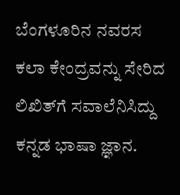ಬೆಂಗಳೂರಿನ ನವರಸ ಕಲಾ ಕೇಂದ್ರವನ್ನು ಸೇರಿದ ಲಿಖಿತ್‌ಗೆ ಸವಾಲೆನಿಸಿದ್ದು ಕನ್ನಡ ಭಾಷಾ ಜ್ಞಾನ.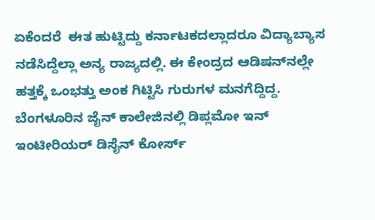ಏಕೆಂದರೆ  ಈತ ಹುಟ್ಟಿದ್ದು ಕರ್ನಾಟಕದಲ್ಲಾದರೂ ವಿದ್ಯಾಬ್ಯಾಸ ನಡೆಸಿದ್ದೆಲ್ಲಾ ಅನ್ಯ ರಾಜ್ಯದಲ್ಲಿ. ಈ ಕೇಂದ್ರದ ಆಡಿಷನ್‌ನಲ್ಲೇ ಹತ್ತಕ್ಕೆ ಒಂಭತ್ತು ಅಂಕ ಗಿಟ್ಟಿಸಿ ಗುರುಗಳ ಮನಗೆದ್ದಿದ್ದ.
ಬೆಂಗಳೂರಿನ ಜೈನ್ ಕಾಲೇಜಿನಲ್ಲಿ ಡಿಪ್ಲಮೋ ಇನ್ ಇಂಟೀರಿಯರ್ ಡಿಸೈನ್ ಕೋರ್ಸ್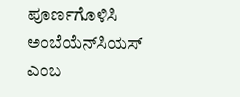ಪೂರ್ಣಗೊಳಿಸಿ ಅಂಬೆಯೆನ್‌ಸಿಯಸ್ ಎಂಬ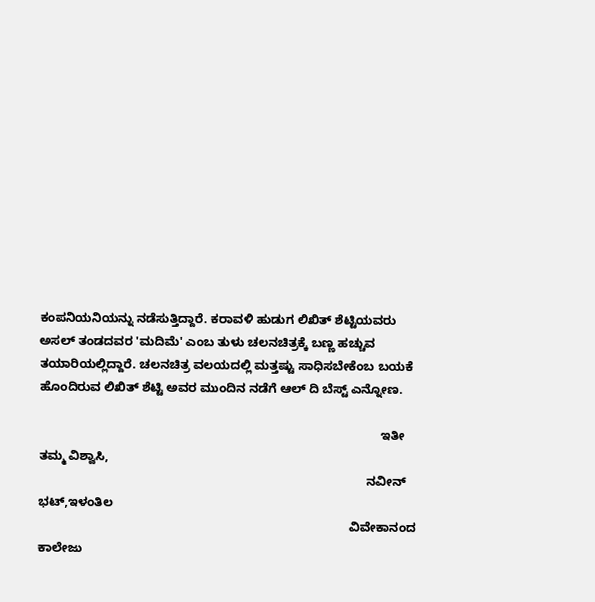ಕಂಪನಿಯನಿಯನ್ನು ನಡೆಸುತ್ತಿದ್ದಾರೆ. ಕರಾವಳಿ ಹುಡುಗ ಲಿಖಿತ್ ಶೆಟ್ಟಿಯವರು ಅಸಲ್ ತಂಡದವರ 'ಮದಿಮೆ' ಎಂಬ ತುಳು ಚಲನಚಿತ್ರಕ್ಕೆ ಬಣ್ಣ ಹಚ್ಚುವ ತಯಾರಿಯಲ್ಲಿದ್ದಾರೆ. ಚಲನಚಿತ್ರ ವಲಯದಲ್ಲಿ ಮತ್ತಷ್ಟು ಸಾಧಿಸಬೇಕೆಂಬ ಬಯಕೆ ಹೊಂದಿರುವ ಲಿಖಿತ್ ಶೆಟ್ಟಿ ಅವರ ಮುಂದಿನ ನಡೆಗೆ ಆಲ್ ದಿ ಬೆಸ್ಟ್ ಎನ್ನೋಣ.

                                                                                                   ಇತೀ ತಮ್ಮ ವಿಶ್ವಾಸಿ,
                                                                                               ನವೀನ್ ಭಟ್,ಇಳಂತಿಲ
                                                                                          ವಿವೇಕಾನಂದ ಕಾಲೇಜು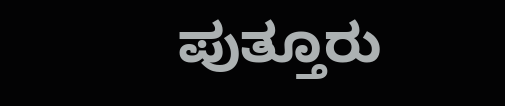ಪುತ್ತೂರು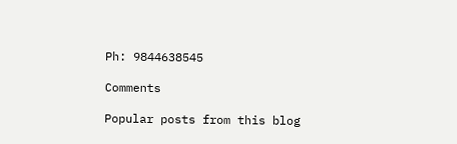Ph: 9844638545

Comments

Popular posts from this blog